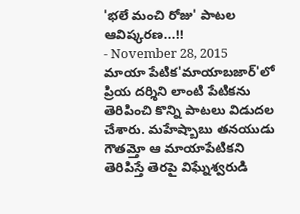'భలే మంచి రోజు' పాటల ఆవిష్కరణ...!!
- November 28, 2015
మాయా పేటిక'మాయాబజార్'లో ప్రియ దర్శిని లాంటి పేటికను తెరిపించి కొన్ని పాటలు విడుదల చేశారు. మహేష్బాబు తనయుడు గౌతమ్తో ఆ మాయాపేటికని తెరిపిస్తే తెరపై విఘ్నేశ్వరుడి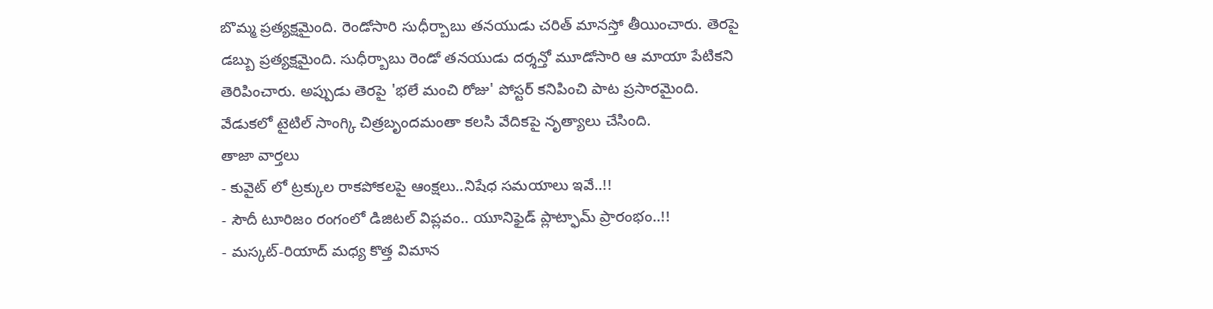బొమ్మ ప్రత్యక్షమైంది. రెండోసారి సుధీర్బాబు తనయుడు చరిత్ మానస్తో తీయించారు. తెరపై డబ్బు ప్రత్యక్షమైంది. సుధీర్బాబు రెండో తనయుడు దర్శన్తో మూడోసారి ఆ మాయా పేటికని తెరిపించారు. అప్పుడు తెరపై 'భలే మంచి రోజు' పోస్టర్ కనిపించి పాట ప్రసారమైంది. వేడుకలో టైటిల్ సాంగ్కి చిత్రబృందమంతా కలసి వేదికపై నృత్యాలు చేసింది.
తాజా వార్తలు
- కువైట్ లో ట్రక్కుల రాకపోకలపై ఆంక్షలు..నిషేధ సమయాలు ఇవే..!!
- సౌదీ టూరిజం రంగంలో డిజిటల్ విప్లవం.. యూనిఫైడ్ ప్లాట్ఫామ్ ప్రారంభం..!!
- మస్కట్-రియాద్ మధ్య కొత్త విమాన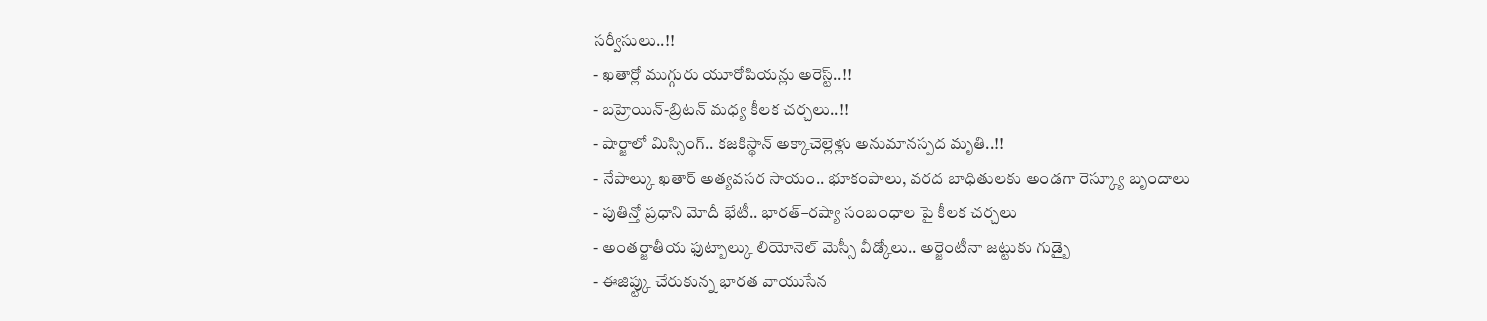సర్వీసులు..!!
- ఖతార్లో ముగ్గురు యూరోపియన్లు అరెస్ట్..!!
- బహ్రెయిన్-బ్రిటన్ మధ్య కీలక చర్చలు..!!
- షార్జాలో మిస్సింగ్.. కజకిస్థాన్ అక్కాచెల్లెళ్లు అనుమానస్పద మృతి..!!
- నేపాల్కు ఖతార్ అత్యవసర సాయం.. భూకంపాలు, వరద బాధితులకు అండగా రెస్క్యూ బృందాలు
- పుతిన్తో ప్రధాని మోదీ భేటీ.. భారత్–రష్యా సంబంధాల పై కీలక చర్చలు
- అంతర్జాతీయ ఫుట్బాల్కు లియోనెల్ మెస్సీ వీడ్కోలు.. అర్జెంటీనా జట్టుకు గుడ్బై
- ఈజిప్ట్కు చేరుకున్న భారత వాయుసేన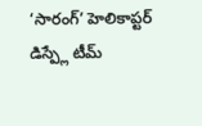‘సారంగ్’ హెలికాప్టర్ డిస్ప్లే టీమ్